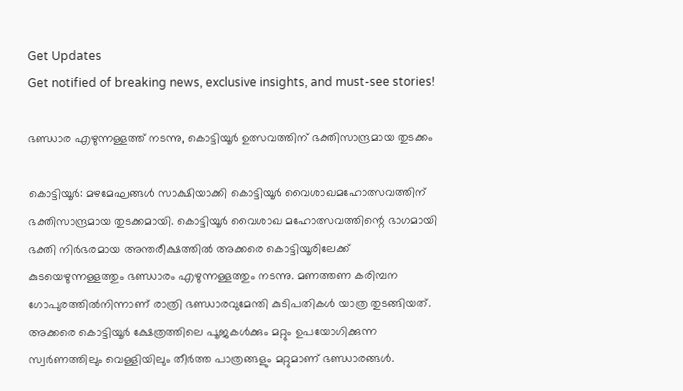Get Updates
Get notified of breaking news, exclusive insights, and must-see stories!

ഭണ്ഡാര എഴുന്നള്ളത്ത് നടന്നു, കൊട്ടിയൂര്‍ ഉത്സവത്തിന് ഭക്തിസാന്ദ്രമായ തുടക്കം

കൊട്ടിയൂര്‍: മഴമേഘങ്ങള്‍ സാക്ഷിയാക്കി കൊട്ടിയൂര്‍ വൈശാഖമഹോത്സവത്തിന് ഭക്തിസാന്ദ്രമായ തുടക്കമായി. കൊട്ടിയൂര്‍ വൈശാഖ മഹോത്സവത്തിന്റെ ഭാഗമായി ഭക്തി നിര്‍ഭരമായ അന്തരീക്ഷത്തില്‍ അക്കരെ കൊട്ടിയൂരിലേക്ക് കുടയെഴുന്നള്ളത്തും ഭണ്ഡാരം എഴുന്നള്ളത്തും നടന്നു. മണത്തണ കരിമ്പന ഗോപുരത്തില്‍നിന്നാണ് രാത്രി ഭണ്ഡാരവുമേന്തി കുടിപതികള്‍ യാത്ര തുടങ്ങിയത്. അക്കരെ കൊട്ടിയൂര്‍ ക്ഷേത്രത്തിലെ പൂജകള്‍ക്കും മറ്റും ഉപയോഗിക്കുന്ന സ്വര്‍ണത്തിലും വെള്ളിയിലും തീര്‍ത്ത പാത്രങ്ങളും മറ്റുമാണ് ഭണ്ഡാരങ്ങള്‍.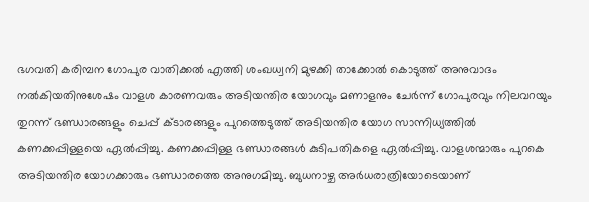ഭഗവതി കരിമ്പന ഗോപുര വാതിക്കല്‍ എത്തി ശംഖധ്വനി മുഴക്കി താക്കോല്‍ കൊടുത്ത് അനുവാദം നല്‍കിയതിനുശേഷം വാളശ കാരണവരും അടിയന്തിര യോഗവും മണാളനും ചേര്‍ന്ന് ഗോപുരവും നിലവറയും തുറന്ന് ഭണ്ഡാരങ്ങളും ചെപ്പ് ക്ടാരങ്ങളും പുറത്തെടുത്ത് അടിയന്തിര യോഗ സാന്നിധ്യത്തില്‍ കണക്കപ്പിള്ളയെ ഏല്‍പ്പിച്ചു. കണക്കപ്പിള്ള ഭണ്ഡാരങ്ങള്‍ കുടിപതികളെ ഏല്‍പ്പിച്ചു. വാളശന്മാരും പുറകെ അടിയന്തിര യോഗക്കാരും ഭണ്ഡാരത്തെ അനുഗമിച്ചു. ബുധനാഴ്ച അര്‍ധരാത്രിയോടെയാണ്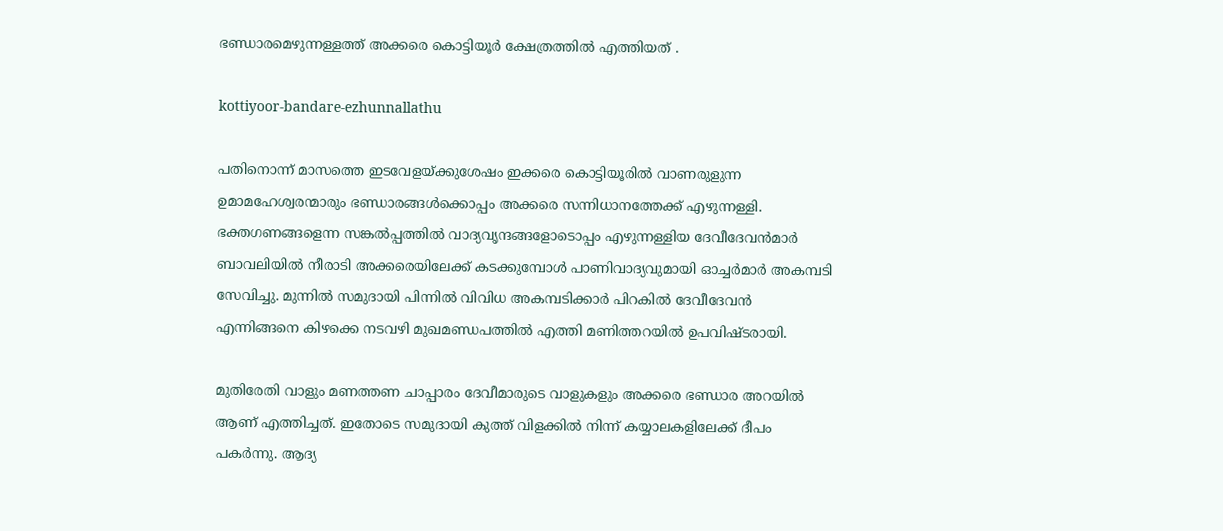ഭണ്ഡാരമെഴുന്നള്ളത്ത് അക്കരെ കൊട്ടിയൂര്‍ ക്ഷേത്രത്തില്‍ എത്തിയത് .

kottiyoor-bandare-ezhunnallathu

പതിനൊന്ന് മാസത്തെ ഇടവേളയ്ക്കുശേഷം ഇക്കരെ കൊട്ടിയൂരില്‍ വാണരുളുന്ന ഉമാമഹേശ്വരന്മാരും ഭണ്ഡാരങ്ങള്‍ക്കൊപ്പം അക്കരെ സന്നിധാനത്തേക്ക് എഴുന്നള്ളി. ഭക്തഗണങ്ങളെന്ന സങ്കല്‍പ്പത്തില്‍ വാദ്യവൃന്ദങ്ങളോടൊപ്പം എഴുന്നള്ളിയ ദേവീദേവന്‍മാര്‍ ബാവലിയില്‍ നീരാടി അക്കരെയിലേക്ക് കടക്കുമ്പോള്‍ പാണിവാദ്യവുമായി ഓച്ചര്‍മാര്‍ അകമ്പടി സേവിച്ചു. മുന്നില്‍ സമുദായി പിന്നില്‍ വിവിധ അകമ്പടിക്കാര്‍ പിറകില്‍ ദേവീദേവന്‍ എന്നിങ്ങനെ കിഴക്കെ നടവഴി മുഖമണ്ഡപത്തില്‍ എത്തി മണിത്തറയില്‍ ഉപവിഷ്ടരായി.

മുതിരേതി വാളും മണത്തണ ചാപ്പാരം ദേവീമാരുടെ വാളുകളും അക്കരെ ഭണ്ഡാര അറയില്‍ ആണ് എത്തിച്ചത്. ഇതോടെ സമുദായി കുത്ത് വിളക്കില്‍ നിന്ന് കയ്യാലകളിലേക്ക് ദീപം പകര്‍ന്നു. ആദ്യ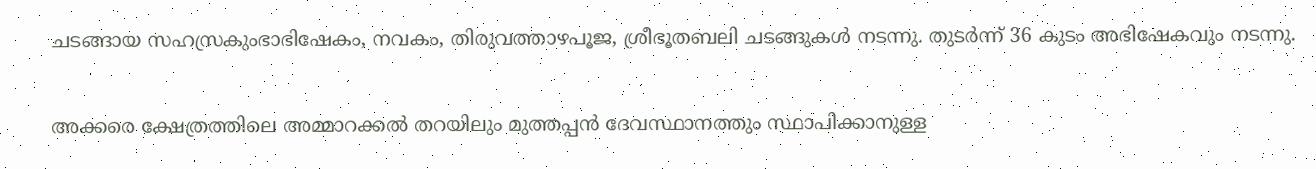ചടങ്ങായ സഹസ്രകുംഭാഭിഷേകം, നവകം, തിരുവത്താഴപൂജ, ശ്രീഭൂതബലി ചടങ്ങുകള്‍ നടന്നു. തുടര്‍ന്ന് 36 കുടം അഭിഷേകവും നടന്നു.

അക്കരെ ക്ഷേത്രത്തിലെ അമ്മാറക്കല്‍ തറയിലും മുത്തപ്പന്‍ ദേവസ്ഥാനത്തും സ്ഥാപിക്കാനുള്ള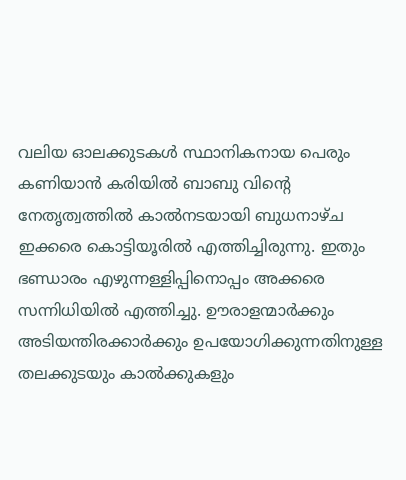വലിയ ഓലക്കുടകള്‍ സ്ഥാനികനായ പെരും കണിയാന്‍ കരിയില്‍ ബാബു വിന്റെ നേതൃത്വത്തില്‍ കാല്‍നടയായി ബുധനാഴ്ച ഇക്കരെ കൊട്ടിയൂരില്‍ എത്തിച്ചിരുന്നു. ഇതും ഭണ്ഡാരം എഴുന്നള്ളിപ്പിനൊപ്പം അക്കരെ സന്നിധിയില്‍ എത്തിച്ചു. ഊരാളന്മാര്‍ക്കും അടിയന്തിരക്കാര്‍ക്കും ഉപയോഗിക്കുന്നതിനുള്ള തലക്കുടയും കാല്‍ക്കുകളും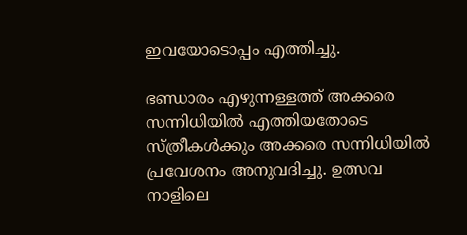ഇവയോടൊപ്പം എത്തിച്ചു.

ഭണ്ഡാരം എഴുന്നള്ളത്ത് അക്കരെ സന്നിധിയില്‍ എത്തിയതോടെ സ്ത്രീകള്‍ക്കും അക്കരെ സന്നിധിയില്‍ പ്രവേശനം അനുവദിച്ചു. ഉത്സവ നാളിലെ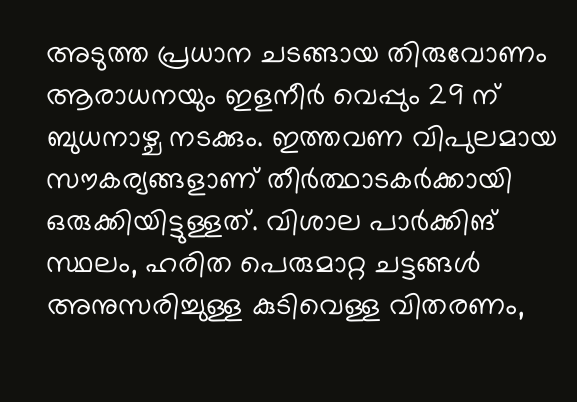അടുത്ത പ്രധാന ചടങ്ങായ തിരുവോണം ആരാധനയും ഇളനീര്‍ വെപ്പും 29 ന് ബുധനാഴ്ച നടക്കും. ഇത്തവണ വിപുലമായ സൗകര്യങ്ങളാണ് തീര്‍ത്ഥാടകര്‍ക്കായി ഒരുക്കിയിട്ടുള്ളത്. വിശാല പാര്‍ക്കിങ് സ്ഥലം, ഹരിത പെരുമാറ്റ ചട്ടങ്ങള്‍ അനുസരിച്ചുള്ള കുടിവെള്ള വിതരണം,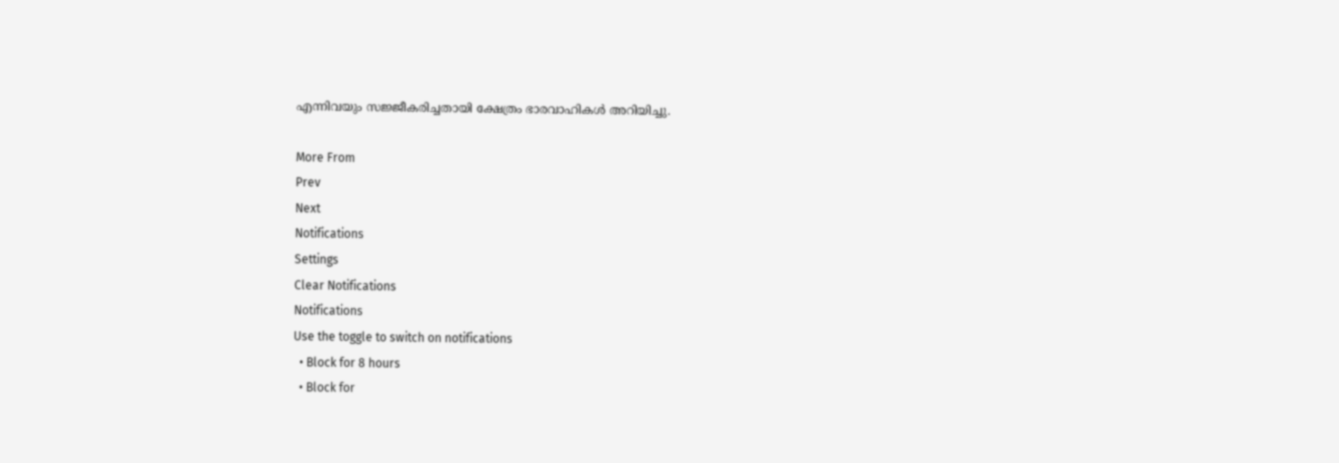എന്നിവയും സജ്ജീകരിച്ചതായി ക്ഷേത്രം ഭാരവാഹികള്‍ അറിയിച്ചു.

More From
Prev
Next
Notifications
Settings
Clear Notifications
Notifications
Use the toggle to switch on notifications
  • Block for 8 hours
  • Block for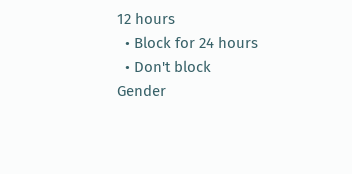12 hours
  • Block for 24 hours
  • Don't block
Gender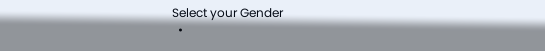Select your Gender
  •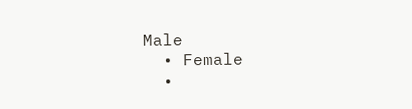Male
  • Female
  •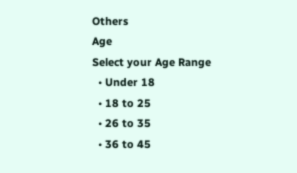Others
Age
Select your Age Range
  • Under 18
  • 18 to 25
  • 26 to 35
  • 36 to 45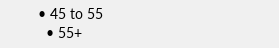• 45 to 55
  • 55+